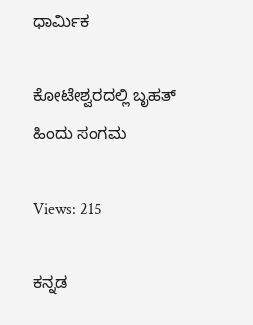ಧಾರ್ಮಿಕ

ಕೋಟೇಶ್ವರದಲ್ಲಿ ಬೃಹತ್ ಹಿಂದು ಸಂಗಮ

Views: 215

ಕನ್ನಡ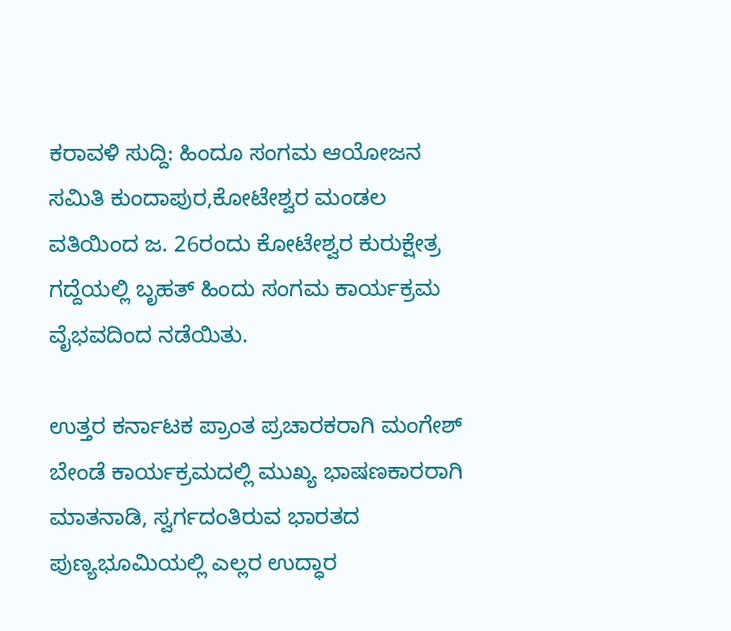ಕರಾವಳಿ ಸುದ್ದಿ: ಹಿಂದೂ ಸಂಗಮ ಆಯೋಜನ ಸಮಿತಿ ಕುಂದಾಪುರ,ಕೋಟೇಶ್ವರ ಮಂಡಲ ವತಿಯಿಂದ ಜ. 26ರಂದು ಕೋಟೇಶ್ವರ ಕುರುಕ್ಷೇತ್ರ ಗದ್ದೆಯಲ್ಲಿ ಬೃಹತ್ ಹಿಂದು ಸಂಗಮ ಕಾರ್ಯಕ್ರಮ ವೈಭವದಿಂದ ನಡೆಯಿತು.

ಉತ್ತರ ಕರ್ನಾಟಕ ಪ್ರಾಂತ ಪ್ರಚಾರಕರಾಗಿ ಮಂಗೇಶ್ ಬೇಂಡೆ ಕಾರ್ಯಕ್ರಮದಲ್ಲಿ ಮುಖ್ಯ ಭಾಷಣಕಾರರಾಗಿ ಮಾತನಾಡಿ, ಸ್ವರ್ಗದಂತಿರುವ ಭಾರತದ ಪುಣ್ಯಭೂಮಿಯಲ್ಲಿ ಎಲ್ಲರ ಉದ್ಧಾರ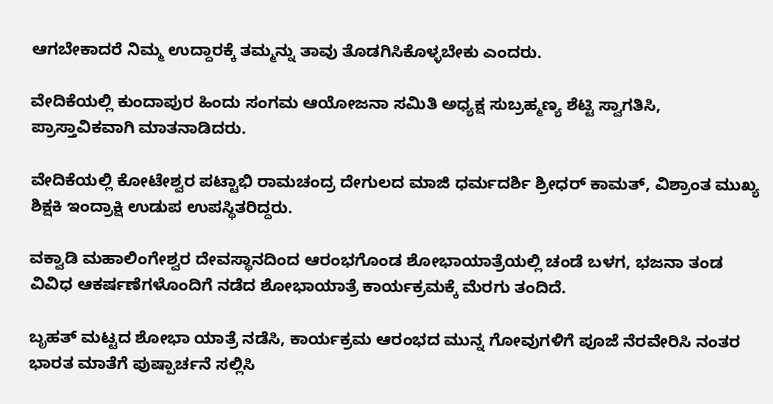ಆಗಬೇಕಾದರೆ ನಿಮ್ಮ ಉದ್ದಾರಕ್ಕೆ ತಮ್ಮನ್ನು ತಾವು ತೊಡಗಿಸಿಕೊಳ್ಳಬೇಕು ಎಂದರು.

ವೇದಿಕೆಯಲ್ಲಿ ಕುಂದಾಪುರ ಹಿಂದು ಸಂಗಮ ಆಯೋಜನಾ ಸಮಿತಿ ಅಧ್ಯಕ್ಷ ಸುಬ್ರಹ್ಮಣ್ಯ ಶೆಟ್ಟಿ ಸ್ವಾಗತಿಸಿ, ಪ್ರಾಸ್ತಾವಿಕವಾಗಿ ಮಾತನಾಡಿದರು.

ವೇದಿಕೆಯಲ್ಲಿ ಕೋಟೇಶ್ವರ ಪಟ್ಟಾಭಿ ರಾಮಚಂದ್ರ ದೇಗುಲದ ಮಾಜಿ ಧರ್ಮದರ್ಶಿ ಶ್ರೀಧರ್ ಕಾಮತ್, ವಿಶ್ರಾಂತ ಮುಖ್ಯ ಶಿಕ್ಷಕಿ ಇಂದ್ರಾಕ್ಷಿ ಉಡುಪ ಉಪಸ್ಥಿತರಿದ್ದರು.

ವಕ್ವಾಡಿ ಮಹಾಲಿಂಗೇಶ್ವರ ದೇವಸ್ಥಾನದಿಂದ ಆರಂಭಗೊಂಡ ಶೋಭಾಯಾತ್ರೆಯಲ್ಲಿ ಚಂಡೆ ಬಳಗ, ಭಜನಾ ತಂಡ ವಿವಿಧ ಆಕರ್ಷಣೆಗಳೊಂದಿಗೆ ನಡೆದ ಶೋಭಾಯಾತ್ರೆ ಕಾರ್ಯಕ್ರಮಕ್ಕೆ ಮೆರಗು ತಂದಿದೆ.

ಬೃಹತ್ ಮಟ್ಟದ ಶೋಭಾ ಯಾತ್ರೆ ನಡೆಸಿ, ಕಾರ್ಯಕ್ರಮ ಆರಂಭದ ಮುನ್ನ ಗೋವುಗಳಿಗೆ ಪೂಜೆ ನೆರವೇರಿಸಿ ನಂತರ ಭಾರತ ಮಾತೆಗೆ ಪುಷ್ಪಾರ್ಚನೆ ಸಲ್ಲಿಸಿ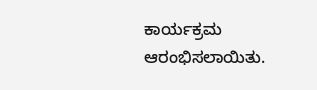ಕಾರ್ಯಕ್ರಮ ಆರಂಭಿಸಲಾಯಿತು.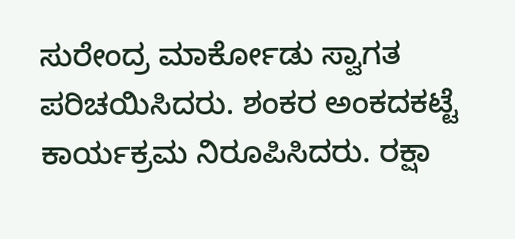ಸುರೇಂದ್ರ ಮಾರ್ಕೋಡು ಸ್ವಾಗತ ಪರಿಚಯಿಸಿದರು. ಶಂಕರ ಅಂಕದಕಟ್ಟೆ ಕಾರ್ಯಕ್ರಮ ನಿರೂಪಿಸಿದರು. ರಕ್ಷಾ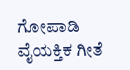ಗೋಪಾಡಿ ವೈಯಕ್ತಿಕ ಗೀತೆ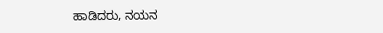ಹಾಡಿದರು, ನಯನ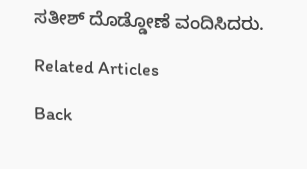ಸತೀಶ್ ದೊಡ್ಡೋಣೆ ವಂದಿಸಿದರು.

Related Articles

Back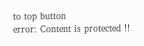to top button
error: Content is protected !!